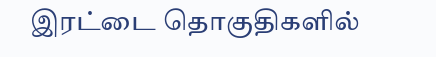இரட்டை தொகுதிகளில்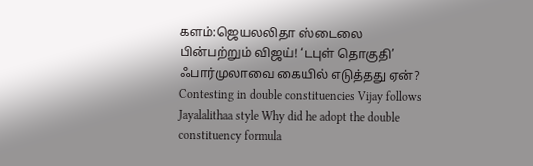களம்:ஜெயலலிதா ஸ்டைலை பின்பற்றும் விஜய்! ‘டபுள் தொகுதி’ ஃபார்முலாவை கையில் எடுத்தது ஏன்?
Contesting in double constituencies Vijay follows Jayalalithaa style Why did he adopt the double constituency formula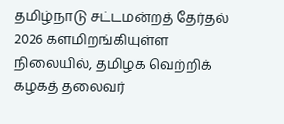தமிழ்நாடு சட்டமன்றத் தேர்தல் 2026 களமிறங்கியுள்ள நிலையில், தமிழக வெற்றிக் கழகத் தலைவர்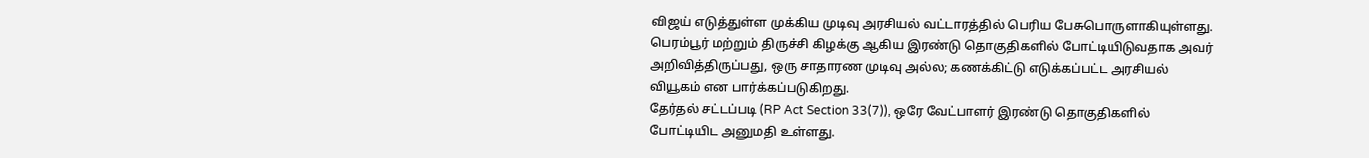விஜய் எடுத்துள்ள முக்கிய முடிவு அரசியல் வட்டாரத்தில் பெரிய பேசுபொருளாகியுள்ளது. பெரம்பூர் மற்றும் திருச்சி கிழக்கு ஆகிய இரண்டு தொகுதிகளில் போட்டியிடுவதாக அவர் அறிவித்திருப்பது, ஒரு சாதாரண முடிவு அல்ல; கணக்கிட்டு எடுக்கப்பட்ட அரசியல் வியூகம் என பார்க்கப்படுகிறது.
தேர்தல் சட்டப்படி (RP Act Section 33(7)), ஒரே வேட்பாளர் இரண்டு தொகுதிகளில் போட்டியிட அனுமதி உள்ளது.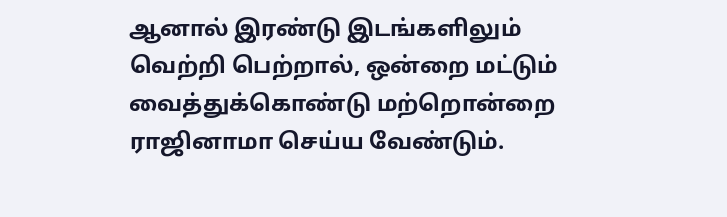ஆனால் இரண்டு இடங்களிலும் வெற்றி பெற்றால், ஒன்றை மட்டும் வைத்துக்கொண்டு மற்றொன்றை ராஜினாமா செய்ய வேண்டும்.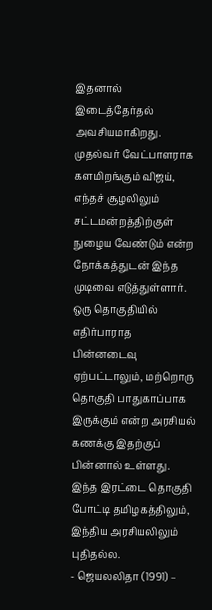இதனால் இடைத்தேர்தல் அவசியமாகிறது.
முதல்வர் வேட்பாளராக களமிறங்கும் விஜய், எந்தச் சூழலிலும் சட்டமன்றத்திற்குள் நுழைய வேண்டும் என்ற நோக்கத்துடன் இந்த முடிவை எடுத்துள்ளார். ஒரு தொகுதியில் எதிர்பாராத பின்னடைவு ஏற்பட்டாலும், மற்றொரு தொகுதி பாதுகாப்பாக இருக்கும் என்ற அரசியல் கணக்கு இதற்குப் பின்னால் உள்ளது.
இந்த இரட்டை தொகுதி போட்டி தமிழகத்திலும், இந்திய அரசியலிலும் புதிதல்ல.
- ஜெயலலிதா (1991) –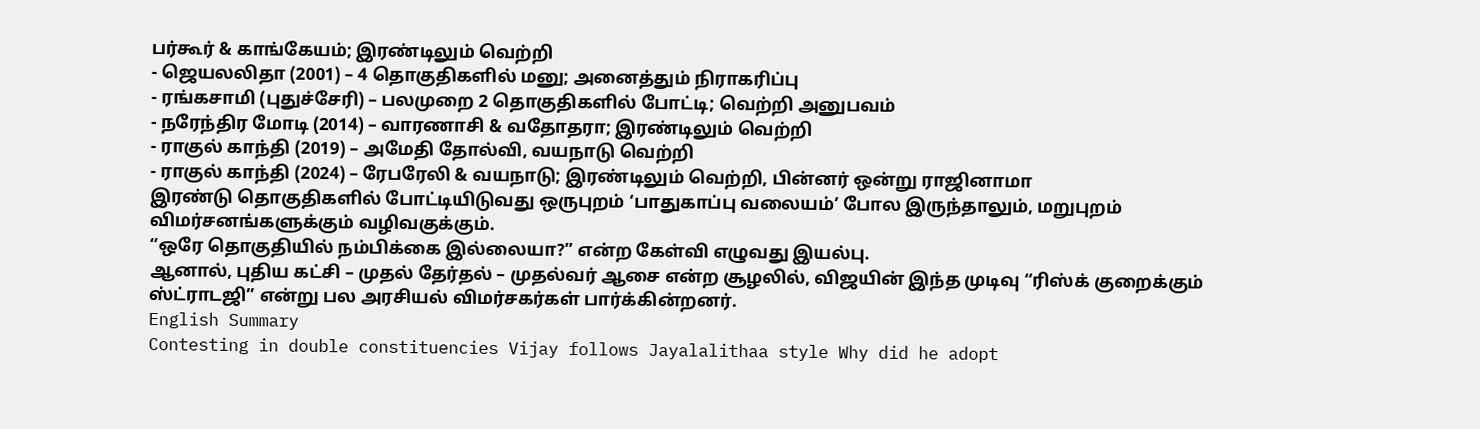பர்கூர் & காங்கேயம்; இரண்டிலும் வெற்றி
- ஜெயலலிதா (2001) – 4 தொகுதிகளில் மனு; அனைத்தும் நிராகரிப்பு
- ரங்கசாமி (புதுச்சேரி) – பலமுறை 2 தொகுதிகளில் போட்டி; வெற்றி அனுபவம்
- நரேந்திர மோடி (2014) – வாரணாசி & வதோதரா; இரண்டிலும் வெற்றி
- ராகுல் காந்தி (2019) – அமேதி தோல்வி, வயநாடு வெற்றி
- ராகுல் காந்தி (2024) – ரேபரேலி & வயநாடு; இரண்டிலும் வெற்றி, பின்னர் ஒன்று ராஜினாமா
இரண்டு தொகுதிகளில் போட்டியிடுவது ஒருபுறம் ‘பாதுகாப்பு வலையம்’ போல இருந்தாலும், மறுபுறம் விமர்சனங்களுக்கும் வழிவகுக்கும்.
“ஒரே தொகுதியில் நம்பிக்கை இல்லையா?” என்ற கேள்வி எழுவது இயல்பு.
ஆனால், புதிய கட்சி – முதல் தேர்தல் – முதல்வர் ஆசை என்ற சூழலில், விஜயின் இந்த முடிவு “ரிஸ்க் குறைக்கும் ஸ்ட்ராடஜி” என்று பல அரசியல் விமர்சகர்கள் பார்க்கின்றனர்.
English Summary
Contesting in double constituencies Vijay follows Jayalalithaa style Why did he adopt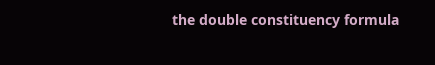the double constituency formula